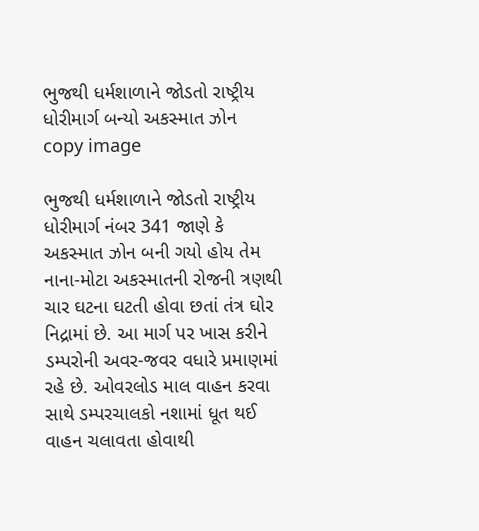ભુજથી ધર્મશાળાને જોડતો રાષ્ટ્રીય ધોરીમાર્ગ બન્યો અકસ્માત ઝોન
copy image

ભુજથી ધર્મશાળાને જોડતો રાષ્ટ્રીય ધોરીમાર્ગ નંબર 341 જાણે કે અકસ્માત ઝોન બની ગયો હોય તેમ નાના-મોટા અકસ્માતની રોજની ત્રણથી ચાર ઘટના ઘટતી હોવા છતાં તંત્ર ઘોર નિદ્રામાં છે. આ માર્ગ પર ખાસ કરીને ડમ્પરોની અવર-જવર વધારે પ્રમાણમાં રહે છે. ઓવરલોડ માલ વાહન કરવા સાથે ડમ્પરચાલકો નશામાં ધૂત થઈ વાહન ચલાવતા હોવાથી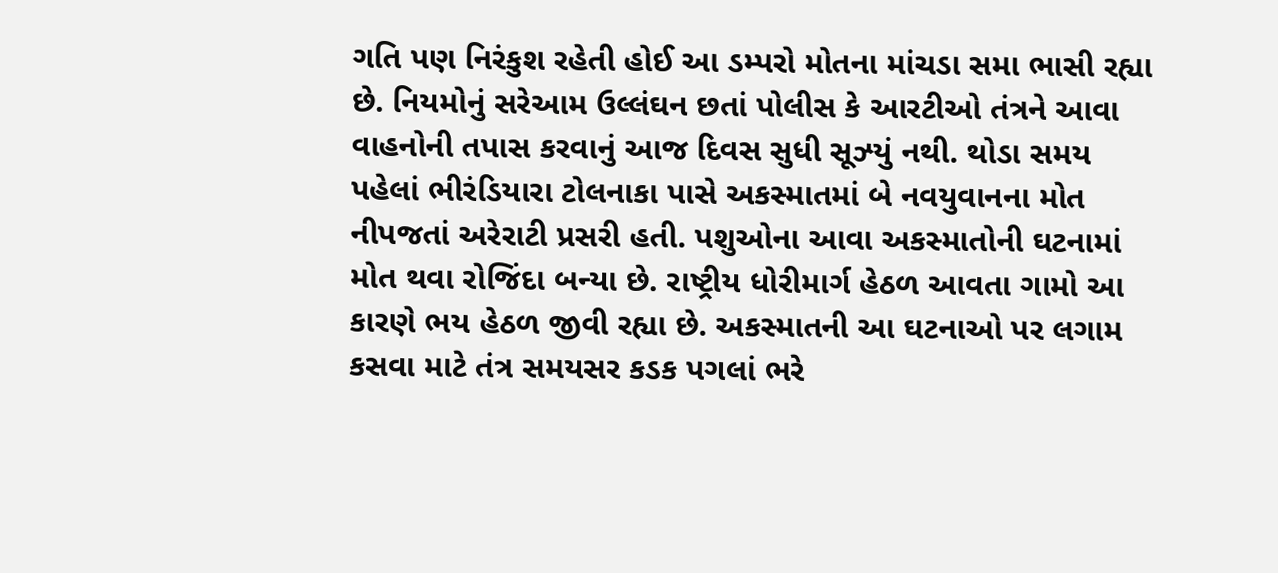ગતિ પણ નિરંકુશ રહેતી હોઈ આ ડમ્પરો મોતના માંચડા સમા ભાસી રહ્યા છે. નિયમોનું સરેઆમ ઉલ્લંઘન છતાં પોલીસ કે આરટીઓ તંત્રને આવા વાહનોની તપાસ કરવાનું આજ દિવસ સુધી સૂઝ્યું નથી. થોડા સમય પહેલાં ભીરંડિયારા ટોલનાકા પાસે અકસ્માતમાં બે નવયુવાનના મોત નીપજતાં અરેરાટી પ્રસરી હતી. પશુઓના આવા અકસ્માતોની ઘટનામાં મોત થવા રોજિંદા બન્યા છે. રાષ્ટ્રીય ધોરીમાર્ગ હેઠળ આવતા ગામો આ કારણે ભય હેઠળ જીવી રહ્યા છે. અકસ્માતની આ ઘટનાઓ પર લગામ કસવા માટે તંત્ર સમયસર કડક પગલાં ભરે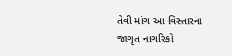તેવી માંગ આ વિસ્તારના જાગૃત નાગરિકો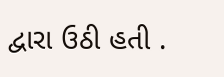દ્વારા ઉઠી હતી .